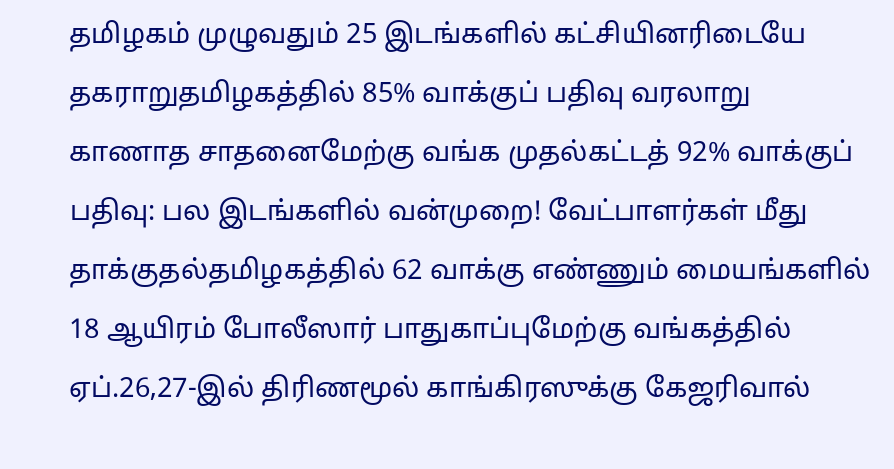தமிழகம் முழுவதும் 25 இடங்களில் கட்சியினரிடையே தகராறுதமிழகத்தில் 85% வாக்குப் பதிவு வரலாறு காணாத சாதனைமேற்கு வங்க முதல்கட்டத் 92% வாக்குப் பதிவு: பல இடங்களில் வன்முறை! வேட்பாளர்கள் மீது தாக்குதல்தமிழகத்தில் 62 வாக்கு எண்ணும் மையங்களில் 18 ஆயிரம் போலீஸார் பாதுகாப்புமேற்கு வங்கத்தில் ஏப்.26,27-இல் திரிணமூல் காங்கிரஸுக்கு கேஜரிவால்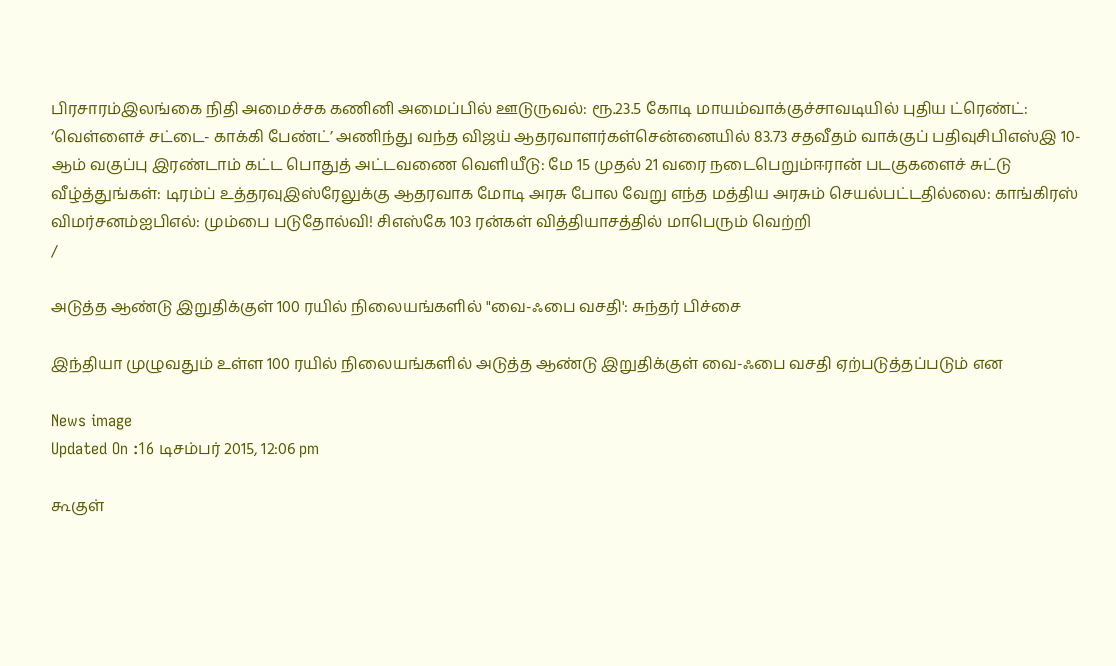பிரசாரம்இலங்கை நிதி அமைச்சக கணினி அமைப்பில் ஊடுருவல்: ரூ.23.5 கோடி மாயம்வாக்குச்சாவடியில் புதிய ட்ரெண்ட்: ‘வெள்ளைச் சட்டை- காக்கி பேண்ட்’ அணிந்து வந்த விஜய் ஆதரவாளர்கள்சென்னையில் 83.73 சதவீதம் வாக்குப் பதிவுசிபிஎஸ்இ 10-ஆம் வகுப்பு இரண்டாம் கட்ட பொதுத் அட்டவணை வெளியீடு: மே 15 முதல் 21 வரை நடைபெறும்ஈரான் படகுகளைச் சுட்டு வீழ்த்துங்கள்: டிரம்ப் உத்தரவுஇஸ்ரேலுக்கு ஆதரவாக மோடி அரசு போல வேறு எந்த மத்திய அரசும் செயல்பட்டதில்லை: காங்கிரஸ் விமர்சனம்ஐபிஎல்: மும்பை படுதோல்வி! சிஎஸ்கே 103 ரன்கள் வித்தியாசத்தில் மாபெரும் வெற்றி
/

அடுத்த ஆண்டு இறுதிக்குள் 100 ரயில் நிலையங்களில் "வை-ஃபை வசதி': சுந்தர் பிச்சை

இந்தியா முழுவதும் உள்ள 100 ரயில் நிலையங்களில் அடுத்த ஆண்டு இறுதிக்குள் வை-ஃபை வசதி ஏற்படுத்தப்படும் என

News image
Updated On :16 டிசம்பர் 2015, 12:06 pm

கூகுள்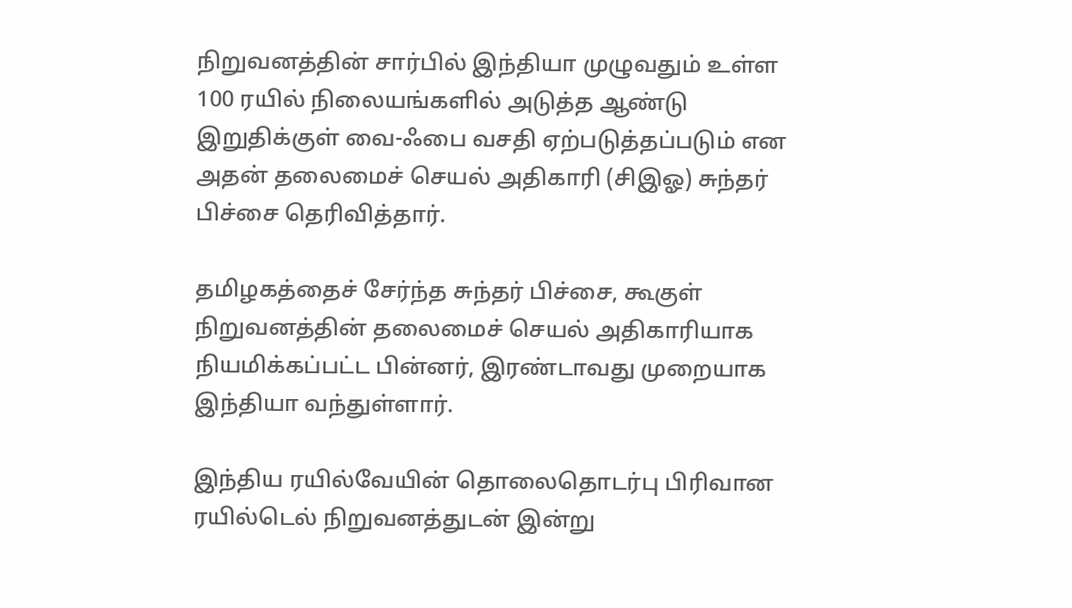நிறுவனத்தின் சார்பில் இந்தியா முழுவதும் உள்ள 100 ரயில் நிலையங்களில் அடுத்த ஆண்டு இறுதிக்குள் வை-ஃபை வசதி ஏற்படுத்தப்படும் என அதன் தலைமைச் செயல் அதிகாரி (சிஇஓ) சுந்தர் பிச்சை தெரிவித்தார்.

தமிழகத்தைச் சேர்ந்த சுந்தர் பிச்சை, கூகுள் நிறுவனத்தின் தலைமைச் செயல் அதிகாரியாக நியமிக்கப்பட்ட பின்னர், இரண்டாவது முறையாக இந்தியா வந்துள்ளார்.

இந்திய ரயில்வேயின் தொலைதொடர்பு பிரிவான ரயில்டெல் நிறுவனத்துடன் இன்று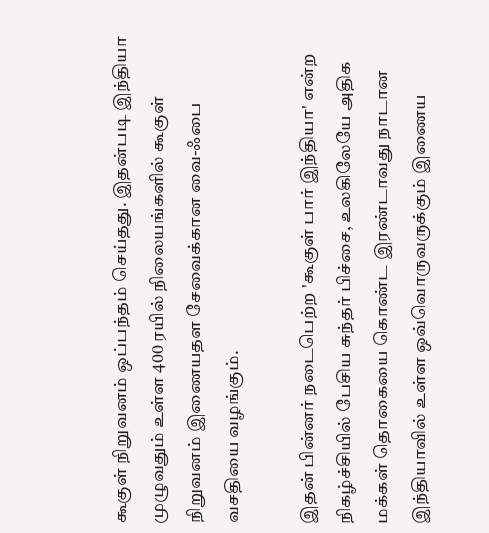கூகுள் நிறுவனம் ஒப்பந்தம் செய்தது. இதன்படி இந்தியா முழுவதும் உள்ள 400 ரயில் நிலையங்களில் கூகுள் நிறுவனம் இணையதள சேவைக்கான வை-ஃபை வசதியை வழங்கும்.

இதன் பின்னர் நடைபெற்ற 'கூகுள் பார் இந்தியா' என்ற நிகழ்ச்சியில் பேசிய சுந்தர் பிச்சை, உலகிலேயே அதிக மக்கள் தொகையை கொண்ட இரண்டாவது நாடான இந்தியாவில் உள்ள ஒவ்வொருவருக்கும் இணைய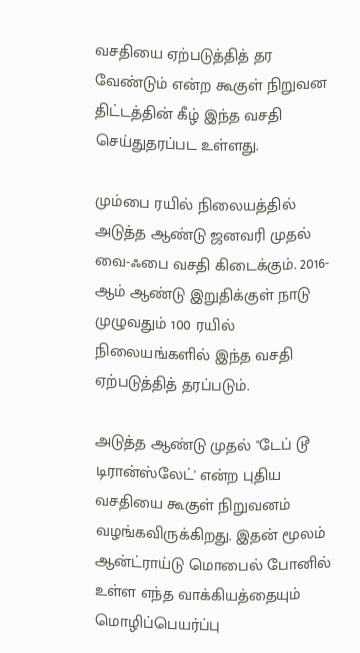வசதியை ஏற்படுத்தித் தர வேண்டும் என்ற கூகுள் நிறுவன திட்டத்தின் கீழ் இந்த வசதி செய்துதரப்பட உள்ளது.

மும்பை ரயில் நிலையத்தில் அடுத்த ஆண்டு ஜனவரி முதல் வை-ஃபை வசதி கிடைக்கும். 2016-ஆம் ஆண்டு இறுதிக்குள் நாடு முழுவதும் 100 ரயில் நிலையங்களில் இந்த வசதி ஏற்படுத்தித் தரப்படும்.

அடுத்த ஆண்டு முதல் "டேப் டூ டிரான்ஸ்லேட்' என்ற புதிய வசதியை கூகுள் நிறுவனம் வழங்கவிருக்கிறது. இதன் மூலம் ஆன்ட்ராய்டு மொபைல் போனில் உள்ள எந்த வாக்கியத்தையும் மொழிப்பெயர்ப்பு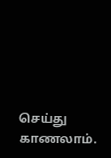செய்து காணலாம்.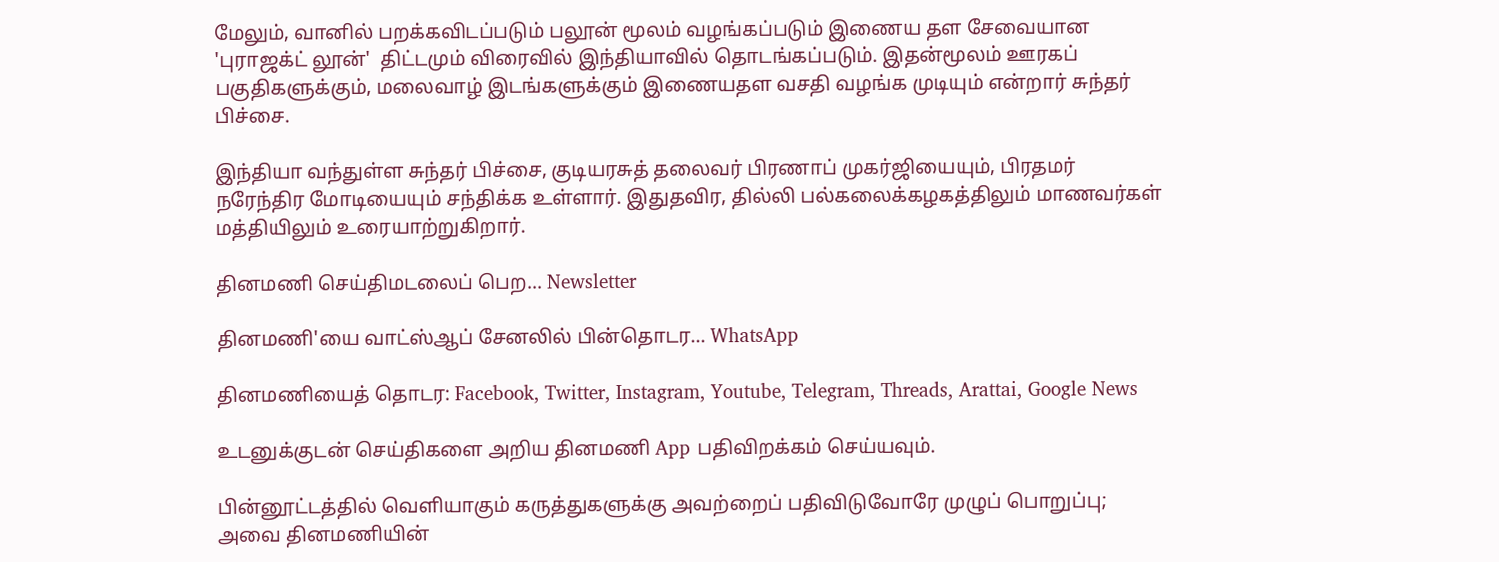மேலும், வானில் பறக்கவிடப்படும் பலூன் மூலம் வழங்கப்படும் இணைய தள சேவையான 'புராஜக்ட் லூன்'  திட்டமும் விரைவில் இந்தியாவில் தொடங்கப்படும். இதன்மூலம் ஊரகப் பகுதிகளுக்கும், மலைவாழ் இடங்களுக்கும் இணையதள வசதி வழங்க முடியும் என்றார் சுந்தர் பிச்சை.

இந்தியா வந்துள்ள சுந்தர் பிச்சை, குடியரசுத் தலைவர் பிரணாப் முகர்ஜியையும், பிரதமர் நரேந்திர மோடியையும் சந்திக்க உள்ளார். இதுதவிர, தில்லி பல்கலைக்கழகத்திலும் மாணவர்கள் மத்தியிலும் உரையாற்றுகிறார்.

தினமணி செய்திமடலைப் பெற... Newsletter

தினமணி'யை வாட்ஸ்ஆப் சேனலில் பின்தொடர... WhatsApp

தினமணியைத் தொடர: Facebook, Twitter, Instagram, Youtube, Telegram, Threads, Arattai, Google News

உடனுக்குடன் செய்திகளை அறிய தினமணி App பதிவிறக்கம் செய்யவும்.

பின்னூட்டத்தில் வெளியாகும் கருத்துகளுக்கு அவற்றைப் பதிவிடுவோரே முழுப் பொறுப்பு; அவை தினமணியின்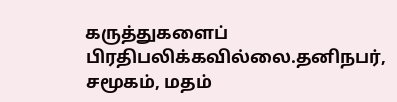கருத்துகளைப் பிரதிபலிக்கவில்லை.தனிநபர், சமூகம், மதம்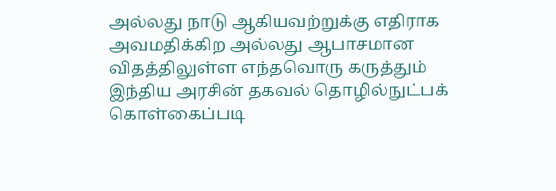அல்லது நாடு ஆகியவற்றுக்கு எதிராக அவமதிக்கிற அல்லது ஆபாசமான விதத்திலுள்ள எந்தவொரு கருத்தும் இந்திய அரசின் தகவல் தொழில்நுட்பக் கொள்கைப்படி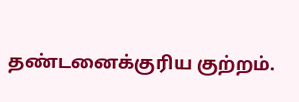தண்டனைக்குரிய குற்றம்.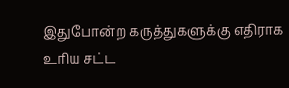இதுபோன்ற கருத்துகளுக்கு எதிராக உரிய சட்ட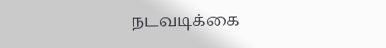நடவடிக்கை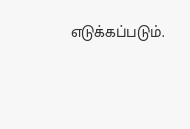எடுக்கப்படும்.